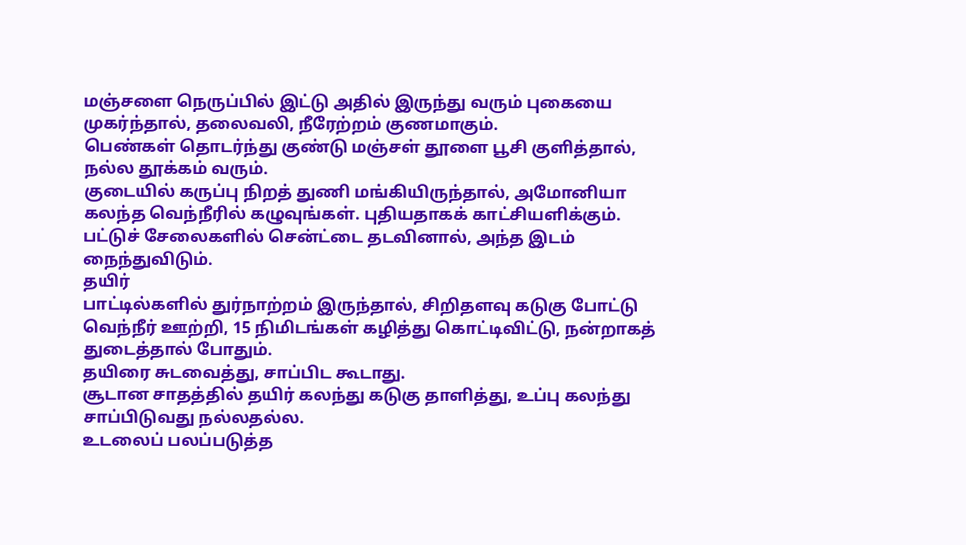மஞ்சளை நெருப்பில் இட்டு அதில் இருந்து வரும் புகையை முகர்ந்தால், தலைவலி, நீரேற்றம் குணமாகும்.
பெண்கள் தொடர்ந்து குண்டு மஞ்சள் தூளை பூசி குளித்தால், நல்ல தூக்கம் வரும்.
குடையில் கருப்பு நிறத் துணி மங்கியிருந்தால், அமோனியா கலந்த வெந்நீரில் கழுவுங்கள். புதியதாகக் காட்சியளிக்கும்.
பட்டுச் சேலைகளில் சென்ட்டை தடவினால், அந்த இடம் நைந்துவிடும்.
தயிர்
பாட்டில்களில் துர்நாற்றம் இருந்தால், சிறிதளவு கடுகு போட்டு வெந்நீர் ஊற்றி, 15 நிமிடங்கள் கழித்து கொட்டிவிட்டு, நன்றாகத் துடைத்தால் போதும்.
தயிரை சுடவைத்து, சாப்பிட கூடாது.
சூடான சாதத்தில் தயிர் கலந்து கடுகு தாளித்து, உப்பு கலந்து சாப்பிடுவது நல்லதல்ல.
உடலைப் பலப்படுத்த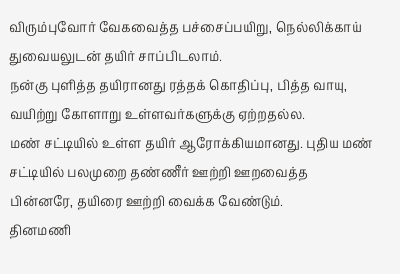விரும்புவோர் வேகவைத்த பச்சைப்பயிறு, நெல்லிக்காய் துவையலுடன் தயிர் சாப்பிடலாம்.
நன்கு புளித்த தயிரானது ரத்தக் கொதிப்பு, பித்த வாயு, வயிற்று கோளாறு உள்ளவர்களுக்கு ஏற்றதல்ல.
மண் சட்டியில் உள்ள தயிர் ஆரோக்கியமானது. புதிய மண் சட்டியில் பலமுறை தண்ணீர் ஊற்றி ஊறவைத்த பின்னரே, தயிரை ஊற்றி வைக்க வேண்டும்.
தினமணி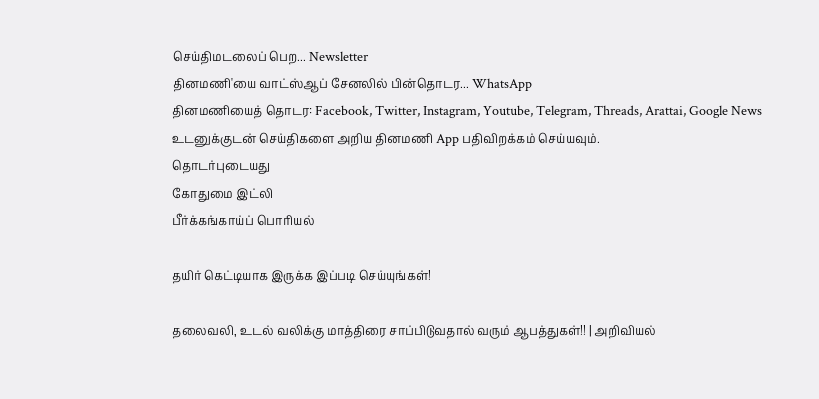செய்திமடலைப் பெற... Newsletter
தினமணி'யை வாட்ஸ்ஆப் சேனலில் பின்தொடர... WhatsApp
தினமணியைத் தொடர: Facebook, Twitter, Instagram, Youtube, Telegram, Threads, Arattai, Google News
உடனுக்குடன் செய்திகளை அறிய தினமணி App பதிவிறக்கம் செய்யவும்.
தொடர்புடையது
கோதுமை இட்லி
பீர்க்கங்காய்ப் பொரியல்

தயிர் கெட்டியாக இருக்க இப்படி செய்யுங்கள்!

தலைவலி, உடல் வலிக்கு மாத்திரை சாப்பிடுவதால் வரும் ஆபத்துகள்!! | அறிவியல்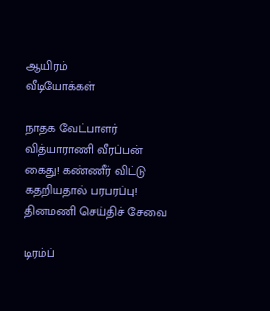ஆயிரம்
வீடியோக்கள்

நாதக வேட்பாளர் வித்யாராணி வீரப்பன் கைது! கண்ணீர் விட்டு கதறியதால் பரபரப்பு!
தினமணி செய்திச் சேவை

டிரம்ப்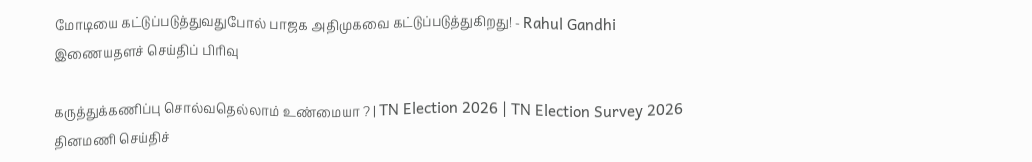மோடியை கட்டுப்படுத்துவதுபோல் பாஜக அதிமுகவை கட்டுப்படுத்துகிறது! - Rahul Gandhi
இணையதளச் செய்திப் பிரிவு

கருத்துக்கணிப்பு சொல்வதெல்லாம் உண்மையா ? | TN Election 2026 | TN Election Survey 2026
தினமணி செய்திச்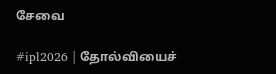சேவை

#ipl2026 | தோல்வியைச்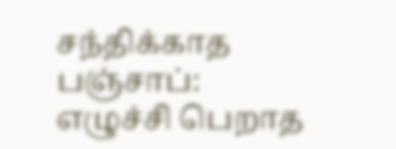சந்திக்காத பஞ்சாப்: எழுச்சி பெறாத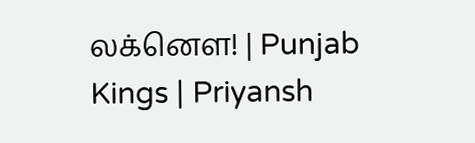லக்னௌ! | Punjab Kings | Priyansh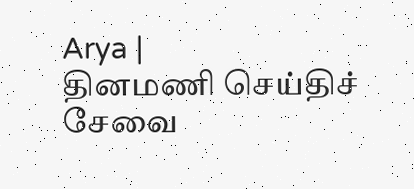Arya |
தினமணி செய்திச் சேவை